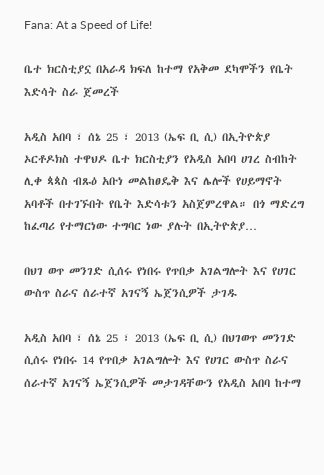Fana: At a Speed of Life!

ቤተ ክርስቲያኗ በአራዳ ክፍለ ከተማ የአቅመ ደካሞችን የቤት እድሳት ስራ ጀመረች

አዲስ አበባ ፣ ሰኔ 25 ፣ 2013 (ኤፍ ቢ ሲ) በኢትዮጵያ ኦርቶዶክስ ተዋህዶ ቤተ ክርስቲያን የአዲስ አበባ ሀገረ ስብከት ሊቀ ጳጳስ ብጹዕ አቡነ መልከፀዴቅ እና ሌሎች የሀይማኖት አባቶች በተገኙበት የቤት እድሳቱን አስጀምረዋል። በጎ ማድረግ ከፈጣሪ የተማርነው ተግባር ነው ያሉት በኢትዮጵያ…

በህገ ወጥ መንገድ ሲሰሩ የነበሩ የጥበቃ አገልግሎት እና የሀገር ውስጥ ስራና ሰራተኛ አገናኝ ኤጀንሲዎች ታገዱ

አዲስ አበባ ፣ ሰኔ 25 ፣ 2013 (ኤፍ ቢ ሲ) በህገወጥ መንገድ ሲሰሩ የነበሩ 14 የጥበቃ አገልግሎት እና የሀገር ውስጥ ስራና ሰራተኛ አገናኝ ኤጀንሲዎች መታገዳቸውን የአዲስ አበባ ከተማ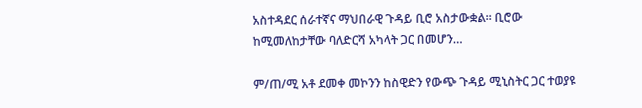አስተዳደር ሰራተኛና ማህበራዊ ጉዳይ ቢሮ አስታውቋል፡፡ ቢሮው ከሚመለከታቸው ባለድርሻ አካላት ጋር በመሆን…

ም/ጠ/ሚ አቶ ደመቀ መኮንን ከስዊድን የውጭ ጉዳይ ሚኒስትር ጋር ተወያዩ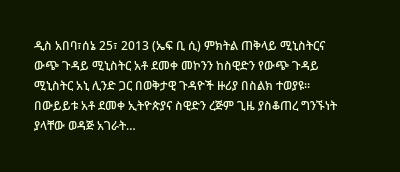ዲስ አበባ፣ሰኔ 25፣ 2013 (ኤፍ ቢ ሲ) ምክትል ጠቅላይ ሚኒስትርና ውጭ ጉዳይ ሚኒስትር አቶ ደመቀ መኮንን ከስዊድን የውጭ ጉዳይ ሚኒስትር አኒ ሊንድ ጋር በወቅታዊ ጉዳዮች ዙሪያ በስልክ ተወያዩ። በውይይቱ አቶ ደመቀ ኢትዮጵያና ስዊድን ረጅም ጊዜ ያስቆጠረ ግንኙነት ያላቸው ወዳጅ አገራት…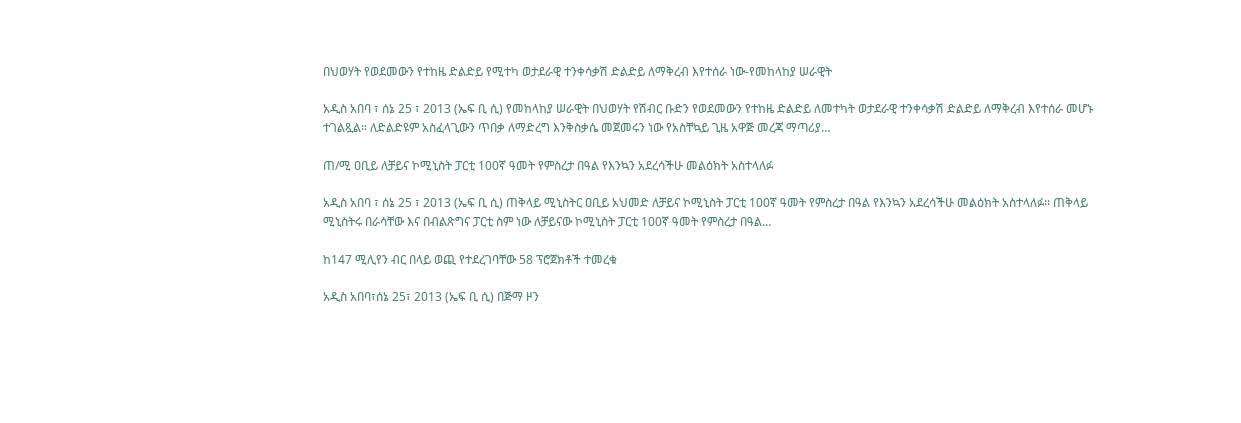በህወሃት የወደመውን የተከዜ ድልድይ የሚተካ ወታደራዊ ተንቀሳቃሽ ድልድይ ለማቅረብ እየተሰራ ነው-የመከላከያ ሠራዊት

አዲስ አበባ ፣ ሰኔ 25 ፣ 2013 (ኤፍ ቢ ሲ) የመከላከያ ሠራዊት በህወሃት የሽብር ቡድን የወደመውን የተከዜ ድልድይ ለመተካት ወታደራዊ ተንቀሳቃሽ ድልድይ ለማቅረብ እየተሰራ መሆኑ ተገልጿል። ለድልድዩም አስፈላጊውን ጥበቃ ለማድረግ እንቅስቃሴ መጀመሩን ነው የአስቸኳይ ጊዜ አዋጅ መረጃ ማጣሪያ…

ጠ/ሚ ዐቢይ ለቻይና ኮሚኒስት ፓርቲ 100ኛ ዓመት የምስረታ በዓል የእንኳን አደረሳችሁ መልዕክት አስተላለፉ

አዲስ አበባ ፣ ሰኔ 25 ፣ 2013 (ኤፍ ቢ ሲ) ጠቅላይ ሚኒስትር ዐቢይ አህመድ ለቻይና ኮሚኒስት ፓርቲ 100ኛ ዓመት የምስረታ በዓል የእንኳን አደረሳችሁ መልዕክት አስተላለፉ፡፡ ጠቅላይ ሚኒስትሩ በራሳቸው እና በብልጽግና ፓርቲ ስም ነው ለቻይናው ኮሚኒስት ፓርቲ 100ኛ ዓመት የምስረታ በዓል…

ከ147 ሚሊየን ብር በላይ ወጪ የተደረገባቸው 58 ፕሮጀክቶች ተመረቁ

አዲስ አበባ፣ሰኔ 25፣ 2013 (ኤፍ ቢ ሲ) በጅማ ዞን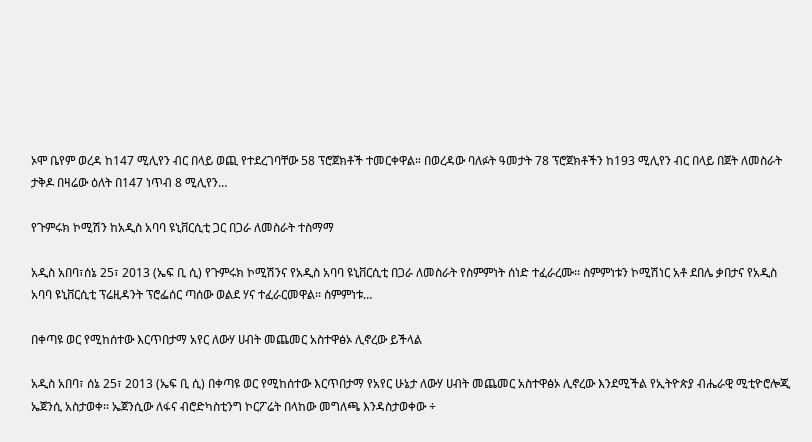ኦሞ ቤየም ወረዳ ከ147 ሚሊየን ብር በላይ ወጪ የተደረገባቸው 58 ፕሮጀክቶች ተመርቀዋል። በወረዳው ባለፉት ዓመታት 78 ፕሮጀክቶችን ከ193 ሚሊየን ብር በላይ በጀት ለመስራት ታቅዶ በዛሬው ዕለት በ147 ነጥብ 8 ሚሊየን…

የጉምሩክ ኮሚሽን ከአዲስ አባባ ዩኒቨርሲቲ ጋር በጋራ ለመስራት ተስማማ

አዲስ አበባ፣ሰኔ 25፣ 2013 (ኤፍ ቢ ሲ) የጉምሩክ ኮሚሽንና የአዲስ አባባ ዩኒቨርሲቲ በጋራ ለመስራት የስምምነት ሰነድ ተፈራረሙ፡፡ ስምምነቱን ኮሚሽነር አቶ ደበሌ ቃበታና የአዲስ አባባ ዩኒቨርሲቲ ፕሬዚዳንት ፕሮፌሰር ጣሰው ወልደ ሃና ተፈራርመዋል፡፡ ስምምነቱ…

በቀጣዩ ወር የሚከሰተው እርጥበታማ አየር ለውሃ ሀብት መጨመር አስተዋፅኦ ሊኖረው ይችላል

አዲስ አበባ፣ ሰኔ 25፣ 2013 (ኤፍ ቢ ሲ) በቀጣዩ ወር የሚከሰተው እርጥበታማ የአየር ሁኔታ ለውሃ ሀብት መጨመር አስተዋፅኦ ሊኖረው እንደሚችል የኢትዮጵያ ብሔራዊ ሚቲዮሮሎጂ ኤጀንሲ አስታወቀ፡፡ ኤጀንሲው ለፋና ብሮድካስቲንግ ኮርፖሬት በላከው መግለጫ እንዳስታወቀው ÷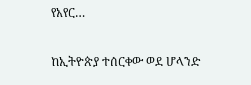የአየር…

ከኢትዮጵያ ተሰርቀው ወደ ሆላንድ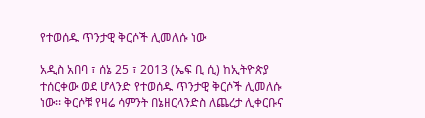የተወሰዱ ጥንታዊ ቅርሶች ሊመለሱ ነው

አዲስ አበባ ፣ ሰኔ 25 ፣ 2013 (ኤፍ ቢ ሲ) ከኢትዮጵያ ተሰርቀው ወደ ሆላንድ የተወሰዱ ጥንታዊ ቅርሶች ሊመለሱ ነው፡፡ ቅርሶቹ የዛሬ ሳምንት በኔዘርላንድስ ለጨረታ ሊቀርቡና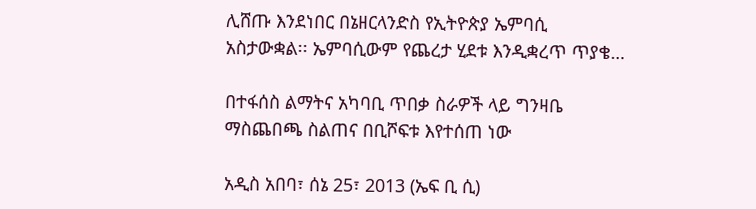ሊሸጡ እንደነበር በኔዘርላንድስ የኢትዮጵያ ኤምባሲ አስታውቋል፡፡ ኤምባሲውም የጨረታ ሂደቱ እንዲቋረጥ ጥያቄ…

በተፋሰስ ልማትና አካባቢ ጥበቃ ስራዎች ላይ ግንዛቤ ማስጨበጫ ስልጠና በቢሾፍቱ እየተሰጠ ነው

አዲስ አበባ፣ ሰኔ 25፣ 2013 (ኤፍ ቢ ሲ)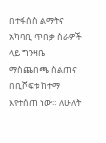በተፋሰስ ልማትና አካባቢ ጥበቃ ስራዎች ላይ ግንዛቤ ማስጨበጫ ስልጠና በቢሾፍቱ ከተማ እየተሰጠ ነው። ለሁለት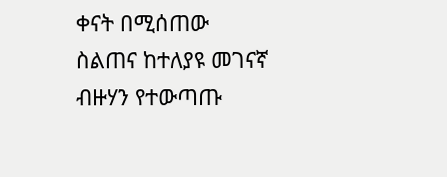ቀናት በሚሰጠው ስልጠና ከተለያዩ መገናኛ ብዙሃን የተውጣጡ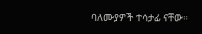ባለሙያዎች ተሳታፊ ናቸው።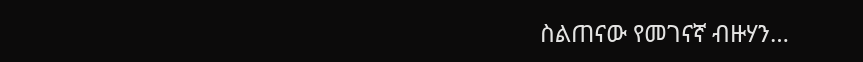ስልጠናው የመገናኛ ብዙሃን…